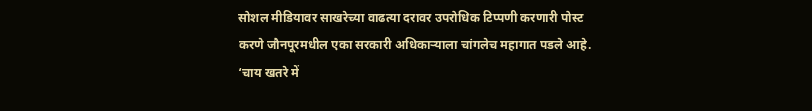सोशल मीडियावर साखरेच्या वाढत्या दरावर उपरोधिक टिप्पणी करणारी पोस्ट करणे जौनपूरमधील एका सरकारी अधिकाऱ्याला चांगलेच महागात पडले आहे. ‘चाय खतरे में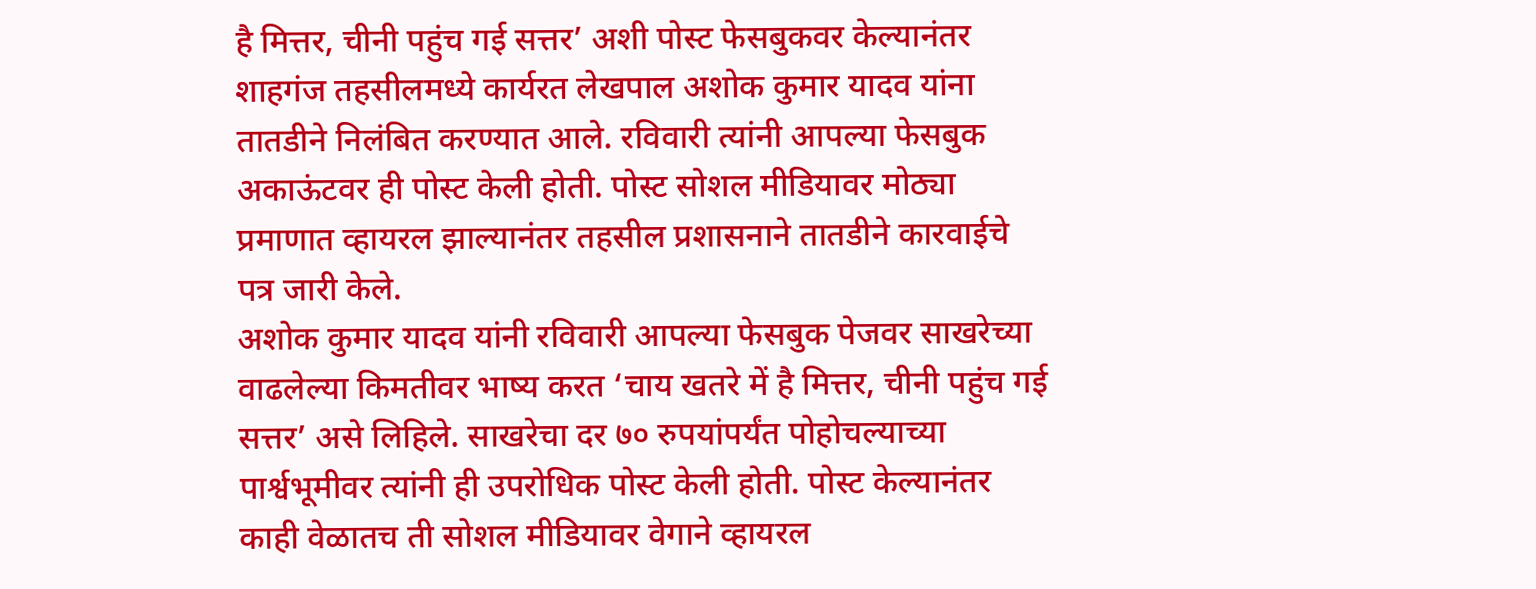है मित्तर, चीनी पहुंच गई सत्तर’ अशी पोस्ट फेसबुकवर केल्यानंतर शाहगंज तहसीलमध्ये कार्यरत लेखपाल अशोक कुमार यादव यांना तातडीने निलंबित करण्यात आले. रविवारी त्यांनी आपल्या फेसबुक अकाऊंटवर ही पोस्ट केली होती. पोस्ट सोशल मीडियावर मोठ्या प्रमाणात व्हायरल झाल्यानंतर तहसील प्रशासनाने तातडीने कारवाईचे पत्र जारी केले.
अशोक कुमार यादव यांनी रविवारी आपल्या फेसबुक पेजवर साखरेच्या वाढलेल्या किमतीवर भाष्य करत ‘चाय खतरे में है मित्तर, चीनी पहुंच गई सत्तर’ असे लिहिले. साखरेचा दर ७० रुपयांपर्यंत पोहोचल्याच्या पार्श्वभूमीवर त्यांनी ही उपरोधिक पोस्ट केली होती. पोस्ट केल्यानंतर काही वेळातच ती सोशल मीडियावर वेगाने व्हायरल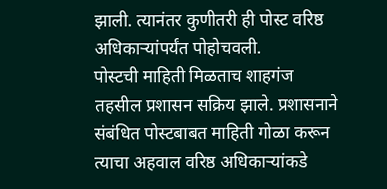झाली. त्यानंतर कुणीतरी ही पोस्ट वरिष्ठ अधिकाऱ्यांपर्यंत पोहोचवली.
पोस्टची माहिती मिळताच शाहगंज तहसील प्रशासन सक्रिय झाले. प्रशासनाने संबंधित पोस्टबाबत माहिती गोळा करून त्याचा अहवाल वरिष्ठ अधिकाऱ्यांकडे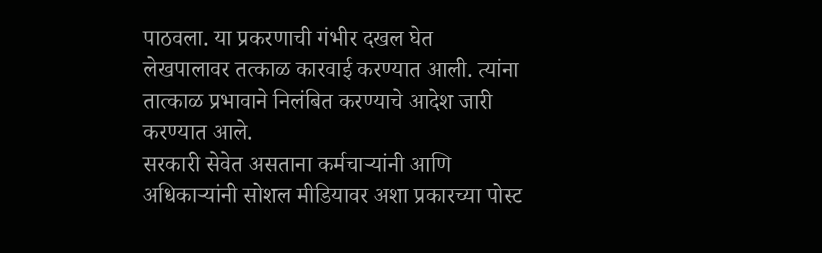पाठवला. या प्रकरणाची गंभीर दखल घेत लेखपालावर तत्काळ कारवाई करण्यात आली. त्यांना तात्काळ प्रभावाने निलंबित करण्याचे आदेश जारी करण्यात आले.
सरकारी सेवेत असताना कर्मचाऱ्यांनी आणि अधिकाऱ्यांनी सोशल मीडियावर अशा प्रकारच्या पोस्ट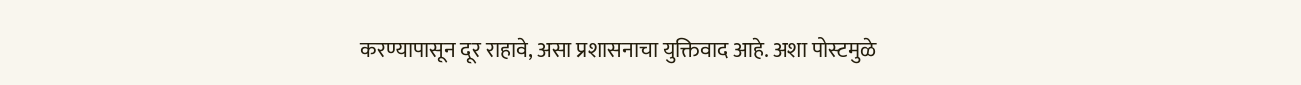करण्यापासून दूर राहावे, असा प्रशासनाचा युक्तिवाद आहे. अशा पोस्टमुळे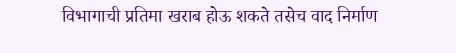विभागाची प्रतिमा खराब होऊ शकते तसेच वाद निर्माण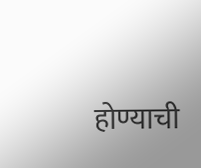होण्याची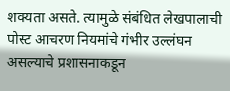शक्यता असते. त्यामुळे संबंधित लेखपालाची पोस्ट आचरण नियमांचे गंभीर उल्लंघन असल्याचे प्रशासनाकडून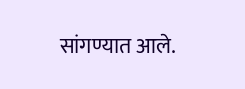सांगण्यात आले.